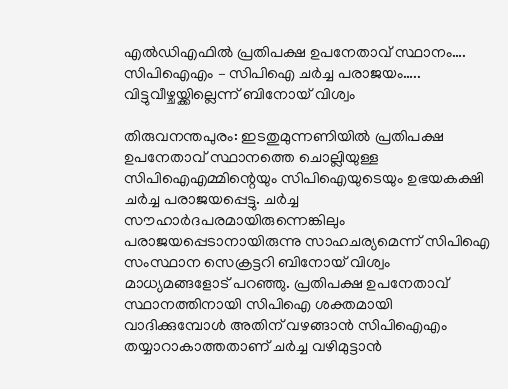എൽഡിഎഫിൽ പ്രതിപക്ഷ ഉപനേതാവ് സ്ഥാനം…. സിപിഐഎം – സിപിഐ ചർച്ച പരാജയം….. വിട്ടുവീഴ്ചയ്ക്കില്ലെന്ന് ബിനോയ് വിശ്വം

തിരുവനന്തപുരം: ഇടതുമുന്നണിയിൽ പ്രതിപക്ഷ ഉപനേതാവ് സ്ഥാനത്തെ ചൊല്ലിയുള്ള സിപിഐഎമ്മിന്റെയും സിപിഐയുടെയും ഉഭയകക്ഷി ചര്‍ച്ച പരാജയപ്പെട്ടു. ചർച്ച സൗഹാര്‍ദപരമായിരുന്നെങ്കിലും പരാജയപ്പെടാനായിരുന്നു സാഹചര്യമെന്ന് സിപിഐ സംസ്ഥാന സെക്രട്ടറി ബിനോയ് വിശ്വം മാധ്യമങ്ങളോട് പറഞ്ഞു. പ്രതിപക്ഷ ഉപനേതാവ് സ്ഥാനത്തിനായി സിപിഐ ശക്തമായി വാദിക്കുമ്പോൾ അതിന് വഴങ്ങാൻ സിപിഐഎം തയ്യാറാകാത്തതാണ് ചർച്ച വഴിമുട്ടാൻ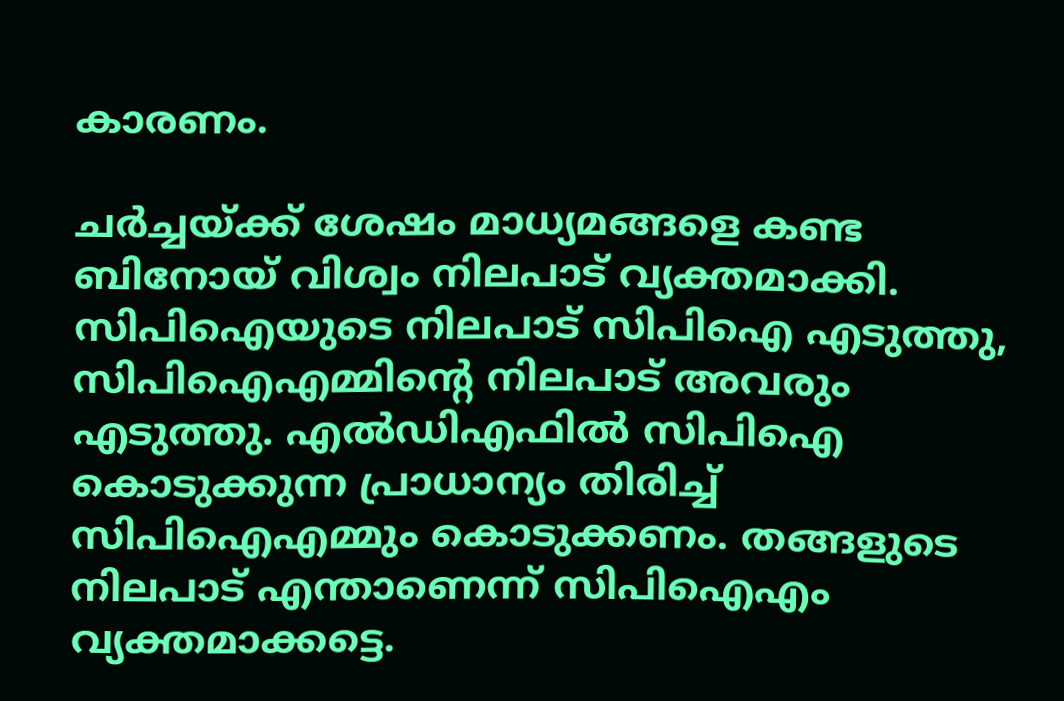കാരണം.

ചർച്ചയ്ക്ക് ശേഷം മാധ്യമങ്ങളെ കണ്ട ബിനോയ് വിശ്വം നിലപാട് വ്യക്തമാക്കി. സിപിഐയുടെ നിലപാട് സിപിഐ എടുത്തു, സിപിഐഎമ്മിന്റെ നിലപാട് അവരും എടുത്തു. എല്‍ഡിഎഫില്‍ സിപിഐ കൊടുക്കുന്ന പ്രാധാന്യം തിരിച്ച് സിപിഐഎമ്മും കൊടുക്കണം. തങ്ങളുടെ നിലപാട് എന്താണെന്ന് സിപിഐഎം വ്യക്തമാക്കട്ടെ.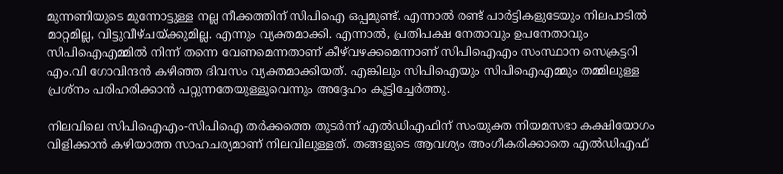മുന്നണിയുടെ മുന്നോട്ടുള്ള നല്ല നീക്കത്തിന് സിപിഐ ഒപ്പമുണ്ട്. എന്നാൽ രണ്ട് പാര്‍ട്ടികളുടേയും നിലപാടില്‍ മാറ്റമില്ല, വിട്ടുവീഴ്ചയ്ക്കുമില്ല. എന്നും വ്യക്തമാക്കി. എന്നാൽ, പ്രതിപക്ഷ നേതാവും ഉപനേതാവും സിപിഐഎമ്മില്‍ നിന്ന് തന്നെ വേണമെന്നതാണ് കീഴ്‌വഴക്കമെന്നാണ് സിപിഐഎം സംസ്ഥാന സെക്രട്ടറി എം.വി ഗോവിന്ദൻ കഴിഞ്ഞ ദിവസം വ്യക്തമാക്കിയത്. എങ്കിലും സിപിഐയും സിപിഐഎമ്മും തമ്മിലുള്ള പ്രശ്‌നം പരിഹരിക്കാന്‍ പറ്റുന്നതേയുള്ളൂവെന്നും അദ്ദേഹം കൂട്ടിച്ചേർത്തു.

നിലവിലെ സിപിഐഎം-സിപിഐ തര്‍ക്കത്തെ തുടര്‍ന്ന് എല്‍ഡിഎഫിന് സംയുക്ത നിയമസഭാ കക്ഷിയോഗം വിളിക്കാന്‍ കഴിയാത്ത സാഹചര്യമാണ് നിലവിലുള്ളത്. തങ്ങളുടെ ആവശ്യം അംഗീകരിക്കാതെ എല്‍ഡിഎഫ്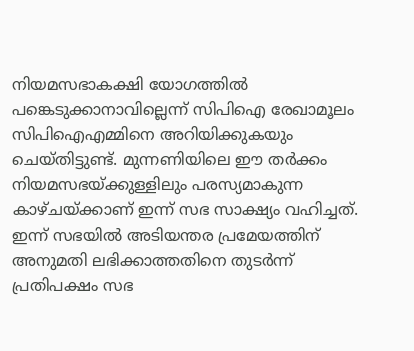നിയമസഭാകക്ഷി യോഗത്തില്‍ പങ്കെടുക്കാനാവില്ലെന്ന് സിപിഐ രേഖാമൂലം സിപിഐഎമ്മിനെ അറിയിക്കുകയും ചെയ്തിട്ടുണ്ട്. മുന്നണിയിലെ ഈ തർക്കം നിയമസഭയ്ക്കുള്ളിലും പരസ്യമാകുന്ന കാഴ്ചയ്ക്കാണ് ഇന്ന് സഭ സാക്ഷ്യം വഹിച്ചത്. ഇന്ന് സഭയിൽ അടിയന്തര പ്രമേയത്തിന് അനുമതി ലഭിക്കാത്തതിനെ തുടര്‍ന്ന് പ്രതിപക്ഷം സഭ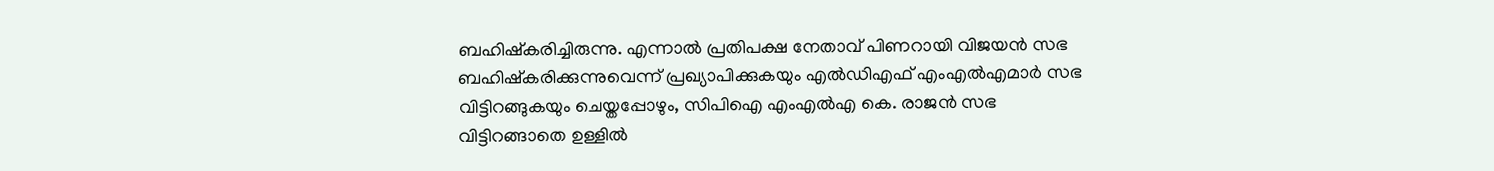ബഹിഷ്‌കരിച്ചിരുന്നു. എന്നാൽ പ്രതിപക്ഷ നേതാവ് പിണറായി വിജയന്‍ സഭ ബഹിഷ്‌കരിക്കുന്നുവെന്ന് പ്രഖ്യാപിക്കുകയും എൽഡിഎഫ് എംഎൽഎമാർ സഭ വിട്ടിറങ്ങുകയും ചെയ്തപ്പോഴും, സിപിഐ എംഎല്‍എ കെ. രാജന്‍ സഭ വിട്ടിറങ്ങാതെ ഉള്ളിൽ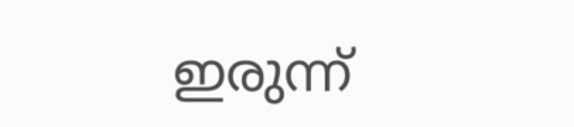ഇരുന്ന്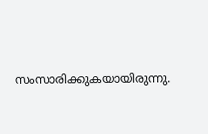സംസാരിക്കുകയായിരുന്നു.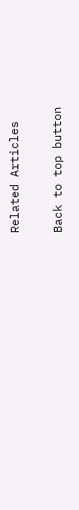Related Articles

Back to top button